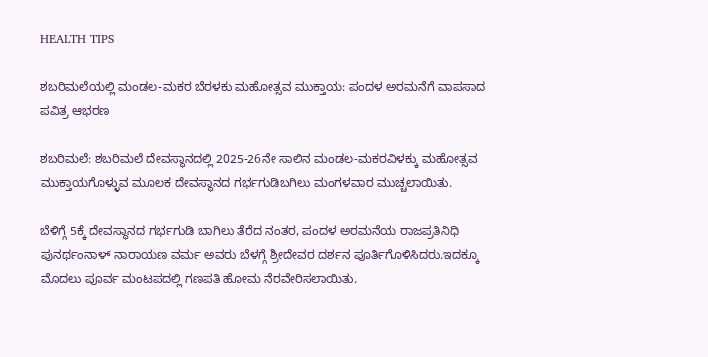HEALTH TIPS

ಶಬರಿಮಲೆಯಲ್ಲಿ ಮಂಡಲ-ಮಕರ ಬೆರಳಕು ಮಹೋತ್ಸವ ಮುಕ್ತಾಯ: ಪಂದಳ ಅರಮನೆಗೆ ವಾಪಸಾದ ಪವಿತ್ರ ಆಭರಣ

ಶಬರಿಮಲೆ: ಶಬರಿಮಲೆ ದೇವಸ್ಥಾನದಲ್ಲಿ 2025-26ನೇ ಸಾಲಿನ ಮಂಡಲ-ಮಕರವಿಳಕ್ಕು ಮಹೋತ್ಸವ ಮುಕ್ತಾಯಗೊಳ್ಳುವ ಮೂಲಕ ದೇವಸ್ಥಾನದ ಗರ್ಭಗುಡಿಬಗಿಲು ಮಂಗಳವಾರ ಮುಚ್ಚಲಾಯಿತು.

ಬೆಳಿಗ್ಗೆ 5ಕ್ಕೆ ದೇವಸ್ಥಾನದ ಗರ್ಭಗುಡಿ ಬಾಗಿಲು ತೆರೆದ ನಂತರ, ಪಂದಳ ಅರಮನೆಯ ರಾಜಪ್ರತಿನಿಧಿ ಪುನರ್ಥಂನಾಳ್ ನಾರಾಯಣ ವರ್ಮ ಅವರು ಬೆಳಗ್ಗೆ ಶ್ರೀದೇವರ ದರ್ಶನ ಪೂರ್ತಿಗೊಳಿಸಿದರು.ಇದಕ್ಕೂ ಮೊದಲು ಪೂರ್ವ ಮಂಟಪದಲ್ಲಿ ಗಣಪತಿ ಹೋಮ ನೆರವೇರಿಸಲಾಯಿತು.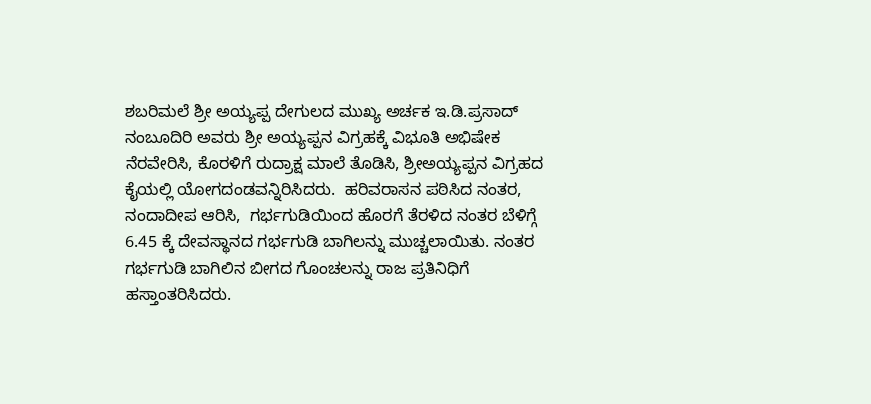ಶಬರಿಮಲೆ ಶ್ರೀ ಅಯ್ಯಪ್ಪ ದೇಗುಲದ ಮುಖ್ಯ ಅರ್ಚಕ ಇ.ಡಿ.ಪ್ರಸಾದ್ ನಂಬೂದಿರಿ ಅವರು ಶ್ರೀ ಅಯ್ಯಪ್ಪನ ವಿಗ್ರಹಕ್ಕೆ ವಿಭೂತಿ ಅಭಿಷೇಕ ನೆರವೇರಿಸಿ, ಕೊರಳಿಗೆ ರುದ್ರಾಕ್ಷ ಮಾಲೆ ತೊಡಿಸಿ, ಶ್ರೀಅಯ್ಯಪ್ಪನ ವಿಗ್ರಹದ ಕೈಯಲ್ಲಿ ಯೋಗದಂಡವನ್ನಿರಿಸಿದರು.  ಹರಿವರಾಸನ ಪಠಿಸಿದ ನಂತರ, ನಂದಾದೀಪ ಆರಿಸಿ,  ಗರ್ಭಗುಡಿಯಿಂದ ಹೊರಗೆ ತೆರಳಿದ ನಂತರ ಬೆಳಿಗ್ಗೆ 6.45 ಕ್ಕೆ ದೇವಸ್ಥಾನದ ಗರ್ಭಗುಡಿ ಬಾಗಿಲನ್ನು ಮುಚ್ಚಲಾಯಿತು. ನಂತರ ಗರ್ಭಗುಡಿ ಬಾಗಿಲಿನ ಬೀಗದ ಗೊಂಚಲನ್ನು ರಾಜ ಪ್ರತಿನಿಧಿಗೆ ಹಸ್ತಾಂತರಿಸಿದರು.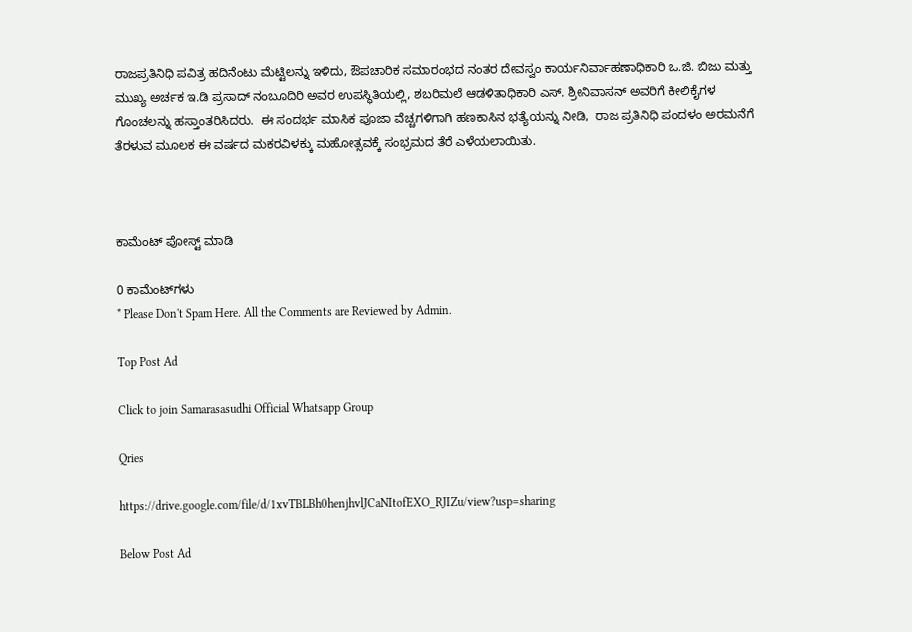ರಾಜಪ್ರತಿನಿಧಿ ಪವಿತ್ರ ಹದಿನೆಂಟು ಮೆಟ್ಟಿಲನ್ನು ಇಳಿದು, ಔಪಚಾರಿಕ ಸಮಾರಂಭದ ನಂತರ ದೇವಸ್ವಂ ಕಾರ್ಯನಿರ್ವಾಹಣಾಧಿಕಾರಿ ಒ.ಜಿ. ಬಿಜು ಮತ್ತು  ಮುಖ್ಯ ಅರ್ಚಕ ಇ.ಡಿ ಪ್ರಸಾದ್ ನಂಬೂದಿರಿ ಅವರ ಉಪಸ್ಥಿತಿಯಲ್ಲಿ, ಶಬರಿಮಲೆ ಆಡಳಿತಾಧಿಕಾರಿ ಎಸ್. ಶ್ರೀನಿವಾಸನ್ ಅವರಿಗೆ ಕೀಲಿಕೈಗಳ ಗೊಂಚಲನ್ನು ಹಸ್ತಾಂತರಿಸಿದರು.  ಈ ಸಂದರ್ಭ ಮಾಸಿಕ ಪೂಜಾ ವೆಚ್ಚಗಳಿಗಾಗಿ ಹಣಕಾಸಿನ ಭತ್ಯೆಯನ್ನು ನೀಡಿ,  ರಾಜ ಪ್ರತಿನಿಧಿ ಪಂದಳಂ ಅರಮನೆಗೆ ತೆರಳುವ ಮೂಲಕ ಈ ವರ್ಷದ ಮಕರವಿಳಕ್ಕು ಮಹೋತ್ಸವಕ್ಕೆ ಸಂಭ್ರಮದ ತೆರೆ ಎಳೆಯಲಾಯಿತು.



ಕಾಮೆಂಟ್‌‌ ಪೋಸ್ಟ್‌ ಮಾಡಿ

0 ಕಾಮೆಂಟ್‌ಗಳು
* Please Don't Spam Here. All the Comments are Reviewed by Admin.

Top Post Ad

Click to join Samarasasudhi Official Whatsapp Group

Qries

https://drive.google.com/file/d/1xvTBLBh0henjhvlJCaNItofEXO_RJIZu/view?usp=sharing

Below Post Ad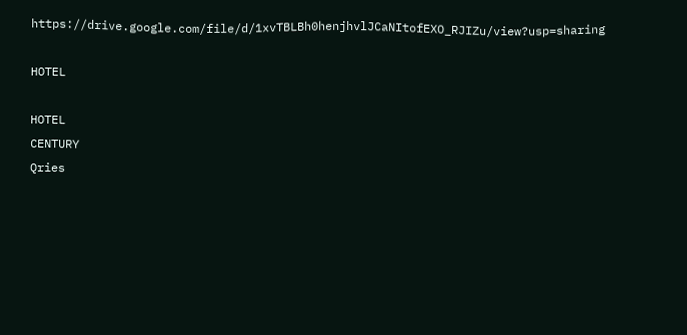https://drive.google.com/file/d/1xvTBLBh0henjhvlJCaNItofEXO_RJIZu/view?usp=sharing

HOTEL

HOTEL
CENTURY
Qries